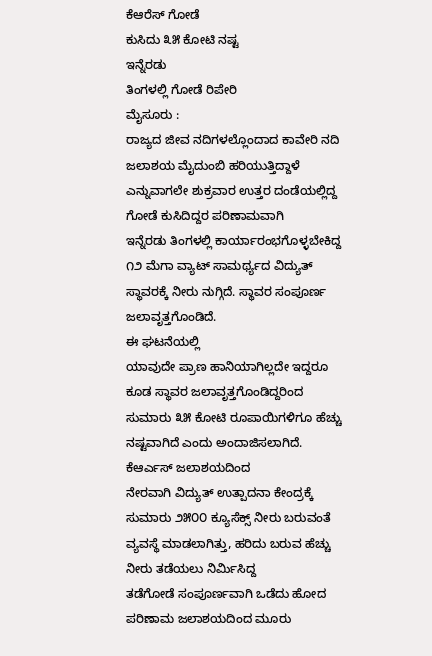ಕೆಆರೆಸ್ ಗೋಡೆ
ಕುಸಿದು ೩೫ ಕೋಟಿ ನಷ್ಟ
ಇನ್ನೆರಡು
ತಿಂಗಳಲ್ಲಿ ಗೋಡೆ ರಿಪೇರಿ
ಮೈಸೂರು :
ರಾಜ್ಯದ ಜೀವ ನದಿಗಳಲ್ಲೊಂದಾದ ಕಾವೇರಿ ನದಿ ಜಲಾಶಯ ಮೈದುಂಬಿ ಹರಿಯುತ್ತಿದ್ದಾಳೆ
ಎನ್ನುವಾಗಲೇ ಶುಕ್ರವಾರ ಉತ್ತರ ದಂಡೆಯಲ್ಲಿದ್ದ ಗೋಡೆ ಕುಸಿದಿದ್ದರ ಪರಿಣಾಮವಾಗಿ
ಇನ್ನೆರಡು ತಿಂಗಳಲ್ಲಿ ಕಾರ್ಯಾರಂಭಗೊಳ್ಳಬೇಕಿದ್ದ ೧೨ ಮೆಗಾ ವ್ಯಾಟ್ ಸಾಮರ್ಥ್ಯದ ವಿದ್ಯುತ್
ಸ್ಥಾವರಕ್ಕೆ ನೀರು ನುಗ್ಗಿದೆ. ಸ್ಥಾವರ ಸಂಪೂರ್ಣ ಜಲಾವೃತ್ತಗೊಂಡಿದೆ.
ಈ ಘಟನೆಯಲ್ಲಿ
ಯಾವುದೇ ಪ್ರಾಣ ಹಾನಿಯಾಗಿಲ್ಲದೇ ಇದ್ದರೂ ಕೂಡ ಸ್ಥಾವರ ಜಲಾವೃತ್ತಗೊಂಡಿದ್ದರಿಂದ
ಸುಮಾರು ೩೫ ಕೋಟಿ ರೂಪಾಯಿಗಳಿಗೂ ಹೆಚ್ಚು ನಷ್ಟವಾಗಿದೆ ಎಂದು ಅಂದಾಜಿಸಲಾಗಿದೆ.
ಕೆಆರ್ಎಸ್ ಜಲಾಶಯದಿಂದ
ನೇರವಾಗಿ ವಿದ್ಯುತ್ ಉತ್ಪಾದನಾ ಕೇಂದ್ರಕ್ಕೆ ಸುಮಾರು ೨೫೦೦ ಕ್ಯೂಸೆಕ್ಸ್ ನೀರು ಬರುವಂತೆ
ವ್ಯವಸ್ಥೆ ಮಾಡಲಾಗಿತ್ತು, ಹರಿದು ಬರುವ ಹೆಚ್ಚು ನೀರು ತಡೆಯಲು ನಿರ್ಮಿಸಿದ್ದ
ತಡೆಗೋಡೆ ಸಂಪೂರ್ಣವಾಗಿ ಒಡೆದು ಹೋದ ಪರಿಣಾಮ ಜಲಾಶಯದಿಂದ ಮೂರು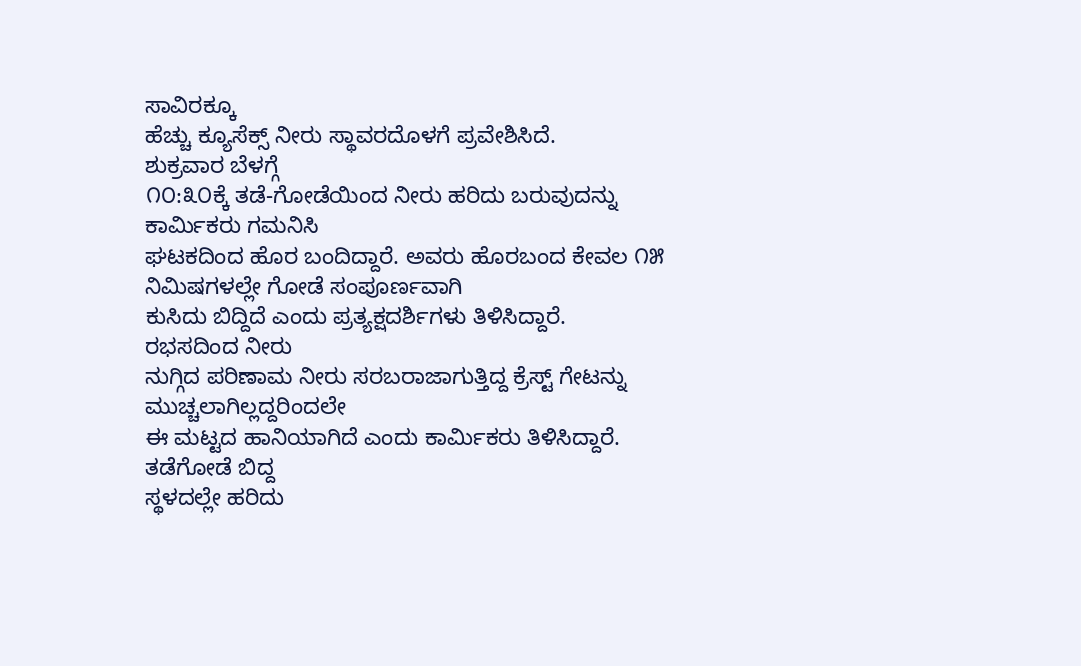ಸಾವಿರಕ್ಕೂ
ಹೆಚ್ಚು ಕ್ಯೂಸೆಕ್ಸ್ ನೀರು ಸ್ಥಾವರದೊಳಗೆ ಪ್ರವೇಶಿಸಿದೆ.
ಶುಕ್ರವಾರ ಬೆಳಗ್ಗೆ
೧೦:೩೦ಕ್ಕೆ ತಡೆ-ಗೋಡೆಯಿಂದ ನೀರು ಹರಿದು ಬರುವುದನ್ನು ಕಾರ್ಮಿಕರು ಗಮನಿಸಿ
ಘಟಕದಿಂದ ಹೊರ ಬಂದಿದ್ದಾರೆ. ಅವರು ಹೊರಬಂದ ಕೇವಲ ೧೫ ನಿಮಿಷಗಳಲ್ಲೇ ಗೋಡೆ ಸಂಪೂರ್ಣವಾಗಿ
ಕುಸಿದು ಬಿದ್ದಿದೆ ಎಂದು ಪ್ರತ್ಯಕ್ಷದರ್ಶಿಗಳು ತಿಳಿಸಿದ್ದಾರೆ.
ರಭಸದಿಂದ ನೀರು
ನುಗ್ಗಿದ ಪರಿಣಾಮ ನೀರು ಸರಬರಾಜಾಗುತ್ತಿದ್ದ ಕ್ರೆಸ್ಟ್ ಗೇಟನ್ನು ಮುಚ್ಚಲಾಗಿಲ್ಲದ್ದರಿಂದಲೇ
ಈ ಮಟ್ಟದ ಹಾನಿಯಾಗಿದೆ ಎಂದು ಕಾರ್ಮಿಕರು ತಿಳಿಸಿದ್ದಾರೆ.
ತಡೆಗೋಡೆ ಬಿದ್ದ
ಸ್ಥಳದಲ್ಲೇ ಹರಿದು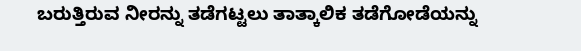ಬರುತ್ತಿರುವ ನೀರನ್ನು ತಡೆಗಟ್ಟಲು ತಾತ್ಕಾಲಿಕ ತಡೆಗೋಡೆಯನ್ನು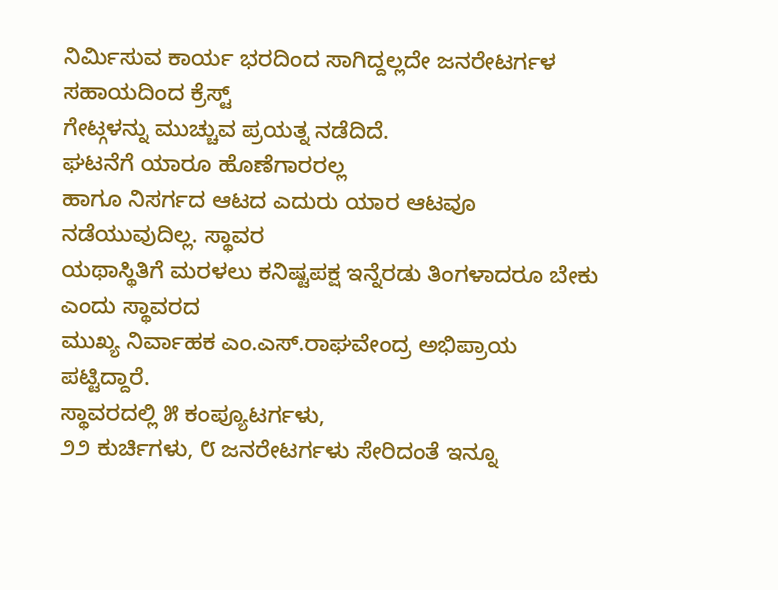ನಿರ್ಮಿಸುವ ಕಾರ್ಯ ಭರದಿಂದ ಸಾಗಿದ್ದಲ್ಲದೇ ಜನರೇಟರ್ಗಳ ಸಹಾಯದಿಂದ ಕ್ರೆಸ್ಟ್
ಗೇಟ್ಗಳನ್ನು ಮುಚ್ಚುವ ಪ್ರಯತ್ನ ನಡೆದಿದೆ.
ಘಟನೆಗೆ ಯಾರೂ ಹೊಣೆಗಾರರಲ್ಲ
ಹಾಗೂ ನಿಸರ್ಗದ ಆಟದ ಎದುರು ಯಾರ ಆಟವೂ ನಡೆಯುವುದಿಲ್ಲ. ಸ್ಥಾವರ
ಯಥಾಸ್ಥಿತಿಗೆ ಮರಳಲು ಕನಿಷ್ಟಪಕ್ಷ ಇನ್ನೆರಡು ತಿಂಗಳಾದರೂ ಬೇಕು ಎಂದು ಸ್ಥಾವರದ
ಮುಖ್ಯ ನಿರ್ವಾಹಕ ಎಂ.ಎಸ್.ರಾಘವೇಂದ್ರ ಅಭಿಪ್ರಾಯ ಪಟ್ಟಿದ್ದಾರೆ.
ಸ್ಥಾವರದಲ್ಲಿ ೫ ಕಂಪ್ಯೂಟರ್ಗಳು,
೨೨ ಕುರ್ಚಿಗಳು, ೮ ಜನರೇಟರ್ಗಳು ಸೇರಿದಂತೆ ಇನ್ನೂ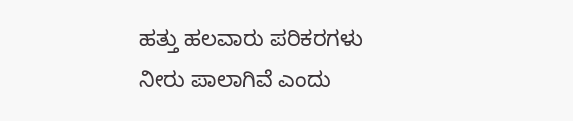ಹತ್ತು ಹಲವಾರು ಪರಿಕರಗಳು
ನೀರು ಪಾಲಾಗಿವೆ ಎಂದು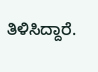ತಿಳಿಸಿದ್ದಾರೆ.